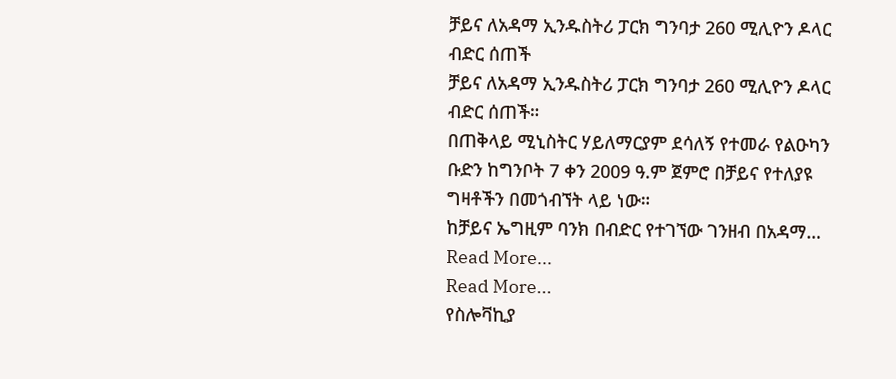ቻይና ለአዳማ ኢንዱስትሪ ፓርክ ግንባታ 260 ሚሊዮን ዶላር ብድር ሰጠች
ቻይና ለአዳማ ኢንዱስትሪ ፓርክ ግንባታ 260 ሚሊዮን ዶላር ብድር ሰጠች።
በጠቅላይ ሚኒስትር ሃይለማርያም ደሳለኝ የተመራ የልዑካን ቡድን ከግንቦት 7 ቀን 2009 ዓ.ም ጀምሮ በቻይና የተለያዩ ግዛቶችን በመጎብኘት ላይ ነው።
ከቻይና ኤግዚም ባንክ በብድር የተገኘው ገንዘብ በአዳማ…
Read More...
Read More...
የስሎቫኪያ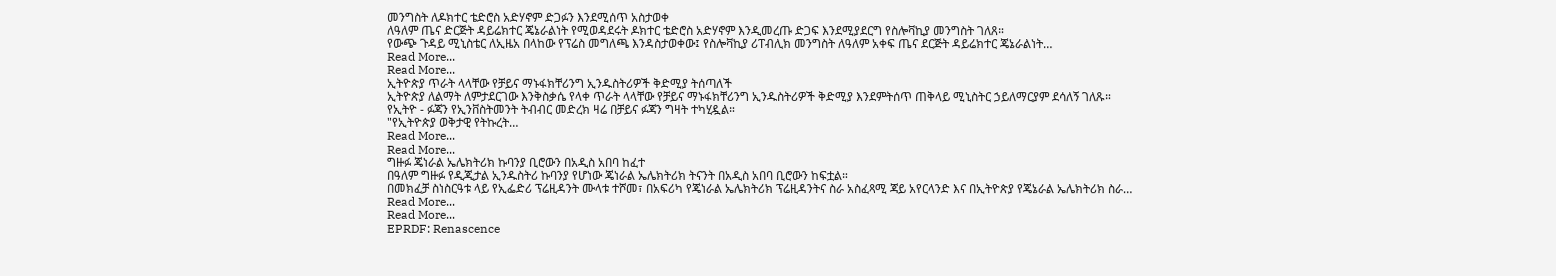መንግስት ለዶክተር ቴድሮስ አድሃኖም ድጋፉን እንደሚሰጥ አስታወቀ
ለዓለም ጤና ድርጅት ዳይሬክተር ጄኔራልነት የሚወዳደሩት ዶክተር ቴድሮስ አድሃኖም እንዲመረጡ ድጋፍ እንደሚያደርግ የስሎቫኪያ መንግስት ገለጸ።
የውጭ ጉዳይ ሚኒስቴር ለኢዜአ በላከው የፕሬስ መግለጫ እንዳስታወቀው፤ የስሎቫኪያ ሪፐብሊክ መንግስት ለዓለም አቀፍ ጤና ደርጅት ዳይሬክተር ጄኔራልነት…
Read More...
Read More...
ኢትዮጵያ ጥራት ላላቸው የቻይና ማኑፋክቸሪንግ ኢንዱስትሪዎች ቅድሚያ ትሰጣለች
ኢትዮጵያ ለልማት ለምታደርገው እንቅስቃሴ የላቀ ጥራት ላላቸው የቻይና ማኑፋክቸሪንግ ኢንዱስትሪዎች ቅድሚያ እንደምትሰጥ ጠቅላይ ሚኒስትር ኃይለማርያም ደሳለኝ ገለጹ።
የኢትዮ - ፉጃን የኢንቨስትመንት ትብብር መድረክ ዛሬ በቻይና ፉጃን ግዛት ተካሂዷል።
"የኢትዮጵያ ወቅታዊ የትኩረት…
Read More...
Read More...
ግዙፉ ጄነራል ኤሌክትሪክ ኩባንያ ቢሮውን በአዲስ አበባ ከፈተ
በዓለም ግዙፉ የዲጂታል ኢንዱስትሪ ኩባንያ የሆነው ጄነራል ኤሌክትሪክ ትናንት በአዲስ አበባ ቢሮውን ከፍቷል።
በመክፈቻ ስነስርዓቱ ላይ የኢፌድሪ ፕሬዚዳንት ሙላቱ ተሾመ፣ በአፍሪካ የጄነራል ኤሌክትሪክ ፕሬዚዳንትና ስራ አስፈጻሚ ጃይ አየርላንድ እና በኢትዮጵያ የጄኔራል ኤሌክትሪክ ስራ…
Read More...
Read More...
EPRDF: Renascence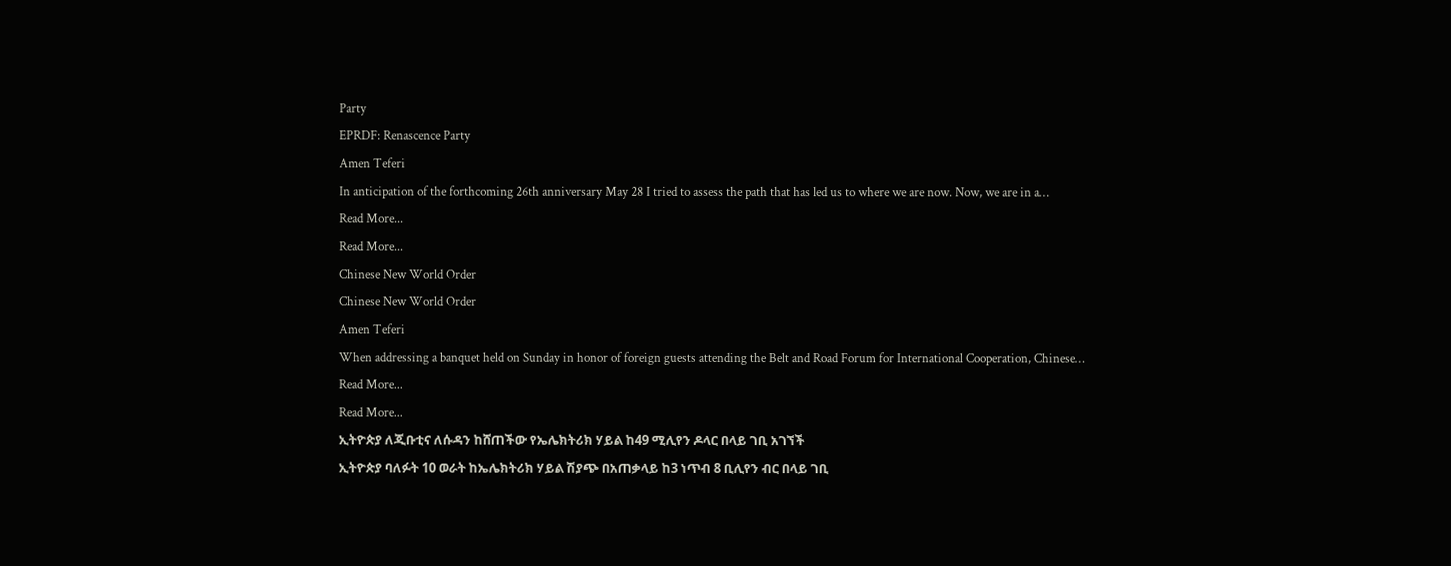Party
EPRDF: Renascence Party
Amen Teferi
In anticipation of the forthcoming 26th anniversary May 28 I tried to assess the path that has led us to where we are now. Now, we are in a…
Read More...
Read More...
Chinese New World Order
Chinese New World Order
Amen Teferi
When addressing a banquet held on Sunday in honor of foreign guests attending the Belt and Road Forum for International Cooperation, Chinese…
Read More...
Read More...
ኢትዮጵያ ለጂቡቲና ለሱዳን ከሸጠችው የኤሌክትሪክ ሃይል ከ49 ሚሊየን ዶላር በላይ ገቢ አገኘች
ኢትዮጵያ ባለፉት 10 ወራት ከኤሌክትሪክ ሃይል ሽያጭ በአጠቃላይ ከ3 ነጥብ 8 ቢሊየን ብር በላይ ገቢ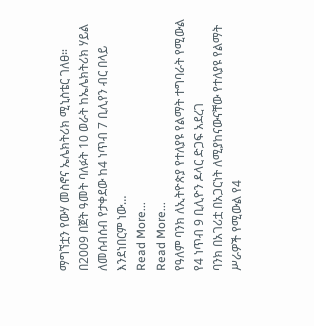ማግኘቷን የውሃ መስኖና ኤሌክትሪክ ሚኒስቴር ገለፀ።
በ2009 በጀት ዓመት ባለፉት 10 ወራት ከኤሌክትሪክ ሃይል ለመሰብሰብ የታቀደው ከ4 ነጥብ 7 ቢሊየን ብር በላይ እንደነበርም ነው…
Read More...
Read More...
የዓለም ባንክ ለኢትዮጵያ የተለያዩ የልማት ተግባራት የሚውል የ4 ነጥብ 9 ቢሊዮን ዶላር ድጋፍ አደረገ
ባንክ በአገሪቷ በአጋርነት ለሚያከናውናቸው የተለያዩ የልማት ሥራዎች የሚውል የ4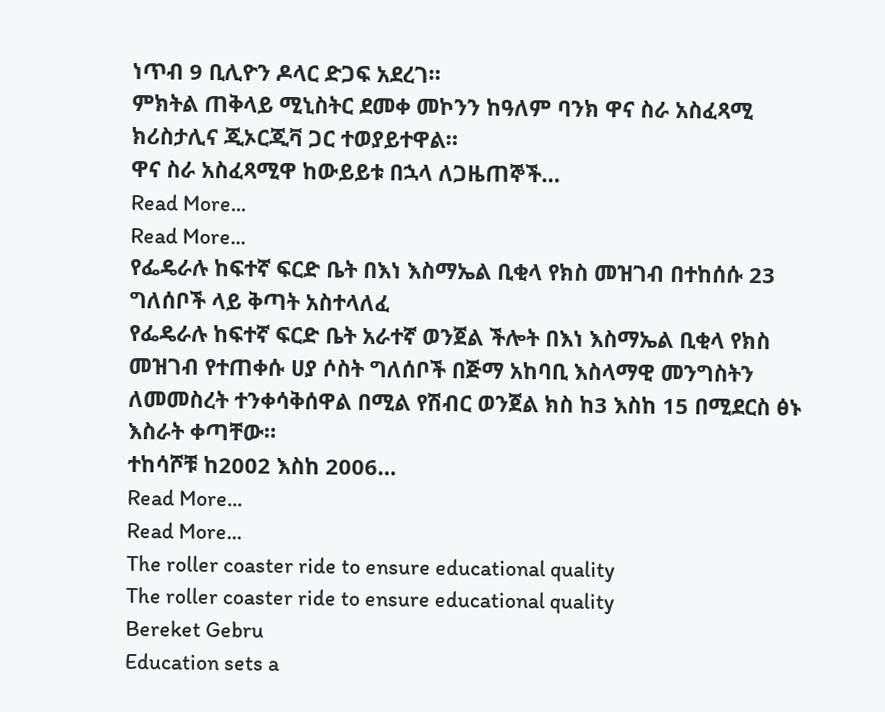ነጥብ 9 ቢሊዮን ዶላር ድጋፍ አደረገ።
ምክትል ጠቅላይ ሚኒስትር ደመቀ መኮንን ከዓለም ባንክ ዋና ስራ አስፈጻሚ ክሪስታሊና ጂኦርጂቫ ጋር ተወያይተዋል።
ዋና ስራ አስፈጻሚዋ ከውይይቱ በኋላ ለጋዜጠኞች…
Read More...
Read More...
የፌዴራሉ ከፍተኛ ፍርድ ቤት በእነ እስማኤል ቢቂላ የክስ መዝገብ በተከሰሱ 23 ግለሰቦች ላይ ቅጣት አስተላለፈ
የፌዴራሉ ከፍተኛ ፍርድ ቤት አራተኛ ወንጀል ችሎት በእነ እስማኤል ቢቂላ የክስ መዝገብ የተጠቀሱ ሀያ ሶስት ግለሰቦች በጅማ አከባቢ እስላማዊ መንግስትን ለመመስረት ተንቀሳቅሰዋል በሚል የሽብር ወንጀል ክስ ከ3 እስከ 15 በሚደርስ ፅኑ እስራት ቀጣቸው።
ተከሳሾቹ ከ2002 እስከ 2006…
Read More...
Read More...
The roller coaster ride to ensure educational quality
The roller coaster ride to ensure educational quality
Bereket Gebru
Education sets a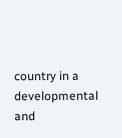country in a developmental and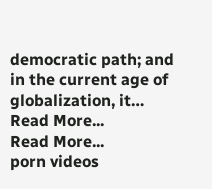democratic path; and in the current age of globalization, it…
Read More...
Read More...
porn videos